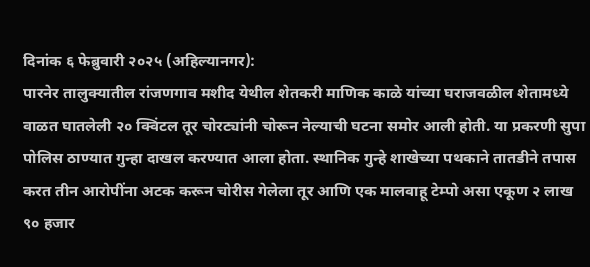दिनांक ६ फेब्रुवारी २०२५ (अहिल्यानगर):
पारनेर तालुक्यातील रांजणगाव मशीद येथील शेतकरी माणिक काळे यांच्या घराजवळील शेतामध्ये वाळत घातलेली २० क्विंटल तूर चोरट्यांनी चोरून नेल्याची घटना समोर आली होती. या प्रकरणी सुपा पोलिस ठाण्यात गुन्हा दाखल करण्यात आला होता. स्थानिक गुन्हे शाखेच्या पथकाने तातडीने तपास करत तीन आरोपींना अटक करून चोरीस गेलेला तूर आणि एक मालवाहू टेम्पो असा एकूण २ लाख ९० हजार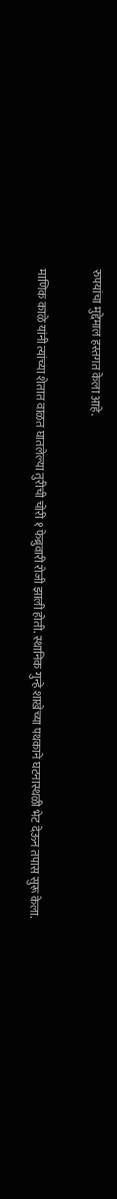रुपयांचा मुद्देमाल हस्तगत केला आहे.

माणिक काळे यांनी त्यांच्या शेतात वाळत घातलेल्या तुरीची चोरी १ फेब्रुवारी रोजी झाली होती. स्थानिक गुन्हे शाखेच्या पथकाने घटनास्थळी भेट देऊन तपास सुरू केला.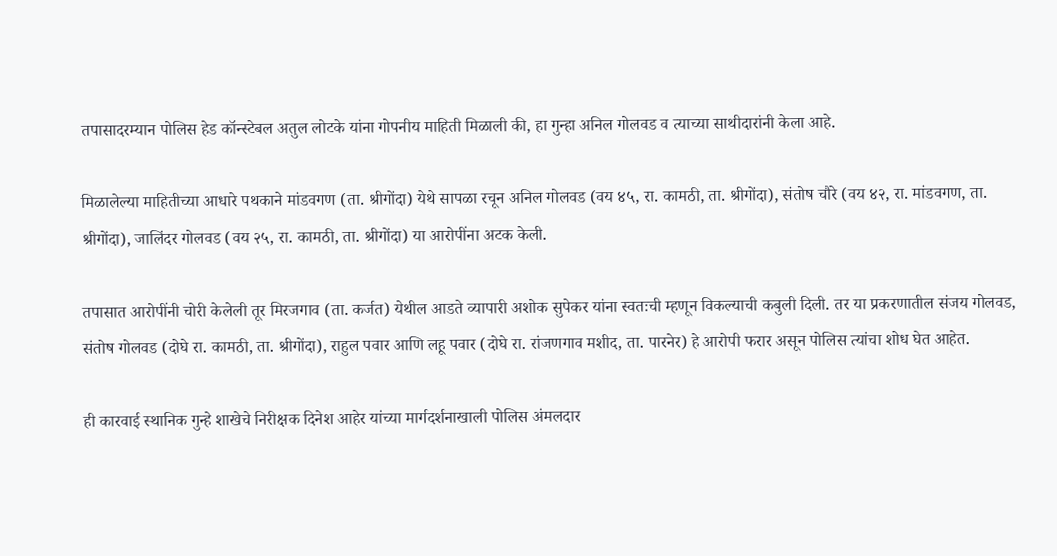तपासादरम्यान पोलिस हेड कॉन्स्टेबल अतुल लोटके यांना गोपनीय माहिती मिळाली की, हा गुन्हा अनिल गोलवड व त्याच्या साथीदारांनी केला आहे.

मिळालेल्या माहितीच्या आधारे पथकाने मांडवगण (ता. श्रीगोंदा) येथे सापळा रचून अनिल गोलवड (वय ४५, रा. कामठी, ता. श्रीगोंदा), संतोष चौरे (वय ४२, रा. मांडवगण, ता. श्रीगोंदा), जालिंदर गोलवड (वय २५, रा. कामठी, ता. श्रीगोंदा) या आरोपींना अटक केली.

तपासात आरोपींनी चोरी केलेली तूर मिरजगाव (ता. कर्जत) येथील आडते व्यापारी अशोक सुपेकर यांना स्वतःची म्हणून विकल्याची कबुली दिली. तर या प्रकरणातील संजय गोलवड, संतोष गोलवड (दोघे रा. कामठी, ता. श्रीगोंदा), राहुल पवार आणि लहू पवार (दोघे रा. रांजणगाव मशीद, ता. पारनेर) हे आरोपी फरार असून पोलिस त्यांचा शोध घेत आहेत.

ही कारवाई स्थानिक गुन्हे शाखेचे निरीक्षक दिनेश आहेर यांच्या मार्गदर्शनाखाली पोलिस अंमलदार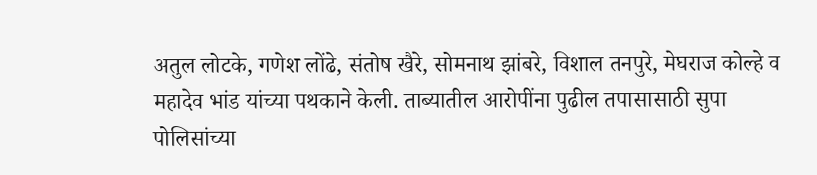अतुल लोटके, गणेश लोंढे, संतोष खैरे, सोमनाथ झांबरे, विशाल तनपुरे, मेघराज कोल्हे व महादेव भांड यांच्या पथकाने केली. ताब्यातील आरोपींना पुढील तपासासाठी सुपा पोलिसांच्या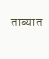ताब्यात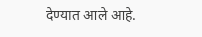देण्यात आले आहे.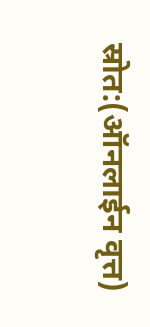स्रोत:(ऑनलाईन वृत्त)